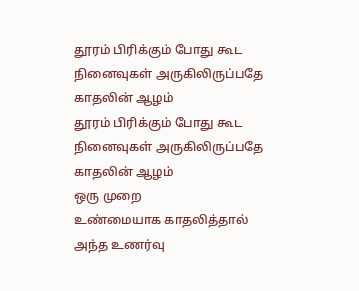தூரம் பிரிக்கும் போது கூட
நினைவுகள் அருகிலிருப்பதே
காதலின் ஆழம்
தூரம் பிரிக்கும் போது கூட
நினைவுகள் அருகிலிருப்பதே
காதலின் ஆழம்
ஒரு முறை
உண்மையாக காதலித்தால்
அந்த உணர்வு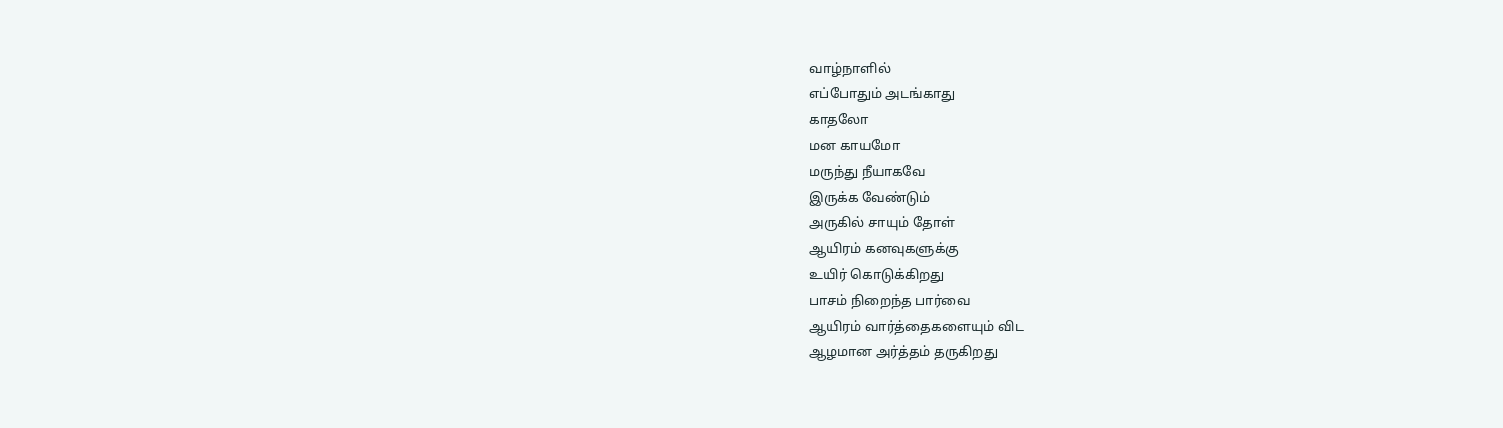வாழ்நாளில்
எப்போதும் அடங்காது
காதலோ
மன காயமோ
மருந்து நீயாகவே
இருக்க வேண்டும்
அருகில் சாயும் தோள்
ஆயிரம் கனவுகளுக்கு
உயிர் கொடுக்கிறது
பாசம் நிறைந்த பார்வை
ஆயிரம் வார்த்தைகளையும் விட
ஆழமான அர்த்தம் தருகிறது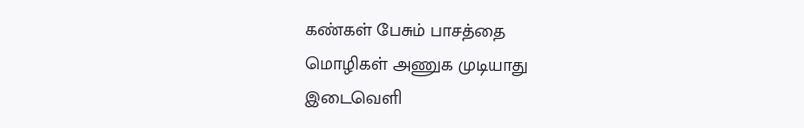கண்கள் பேசும் பாசத்தை
மொழிகள் அணுக முடியாது
இடைவெளி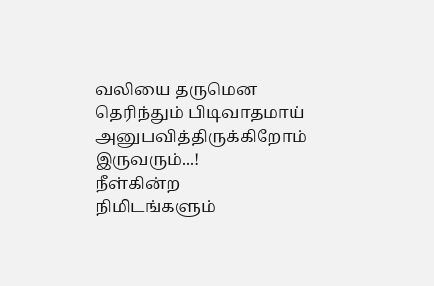வலியை தருமென
தெரிந்தும் பிடிவாதமாய்
அனுபவித்திருக்கிறோம்
இருவரும்...!
நீள்கின்ற
நிமிடங்களும்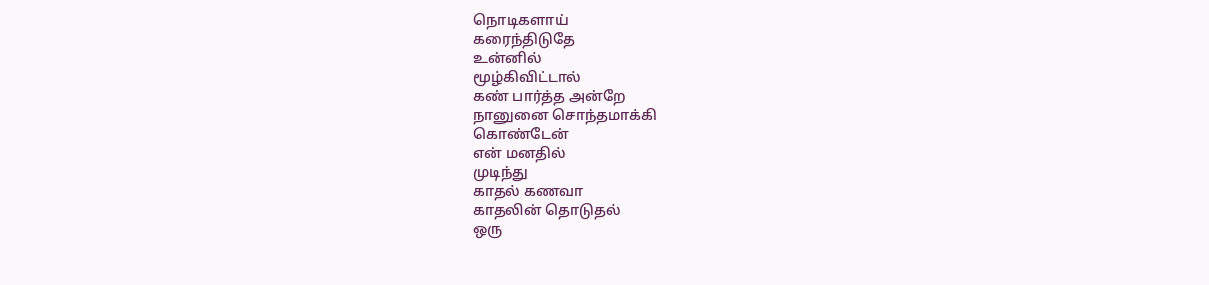நொடிகளாய்
கரைந்திடுதே
உன்னில்
மூழ்கிவிட்டால்
கண் பார்த்த அன்றே
நானுனை சொந்தமாக்கி
கொண்டேன்
என் மனதில்
முடிந்து
காதல் கணவா
காதலின் தொடுதல்
ஒரு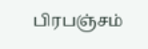பிரபஞ்சம்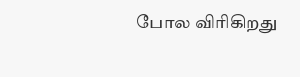போல விரிகிறது